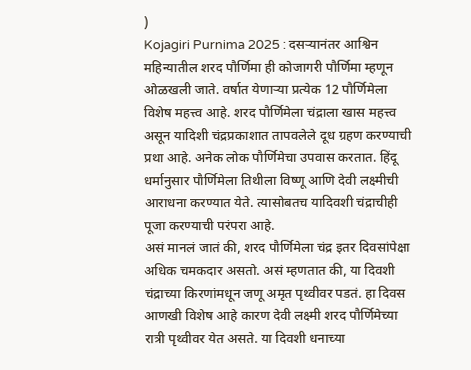)
Kojagiri Purnima 2025 : दसऱ्यानंतर आश्विन महिन्यातील शरद पौर्णिमा ही कोजागरी पौर्णिमा म्हणून ओळखली जाते. वर्षात येणाऱ्या प्रत्येक 12 पौर्णिमेला विशेष महत्त्व आहे. शरद पौर्णिमेला चंद्राला खास महत्त्व असून यादिशी चंद्रप्रकाशात तापवलेले दूध ग्रहण करण्याची प्रथा आहे. अनेक लोक पौर्णिमेचा उपवास करतात. हिंदू धर्मानुसार पौर्णिमेला तिथीला विष्णू आणि देवी लक्ष्मीची आराधना करण्यात येते. त्यासोबतच यादिवशी चंद्राचीही पूजा करण्याची परंपरा आहे.
असं मानलं जातं की, शरद पौर्णिमेला चंद्र इतर दिवसांपेक्षा अधिक चमकदार असतो. असं म्हणतात की, या दिवशी चंद्राच्या किरणांमधून जणू अमृत पृथ्वीवर पडतं. हा दिवस आणखी विशेष आहे कारण देवी लक्ष्मी शरद पौर्णिमेच्या रात्री पृथ्वीवर येत असते. या दिवशी धनाच्या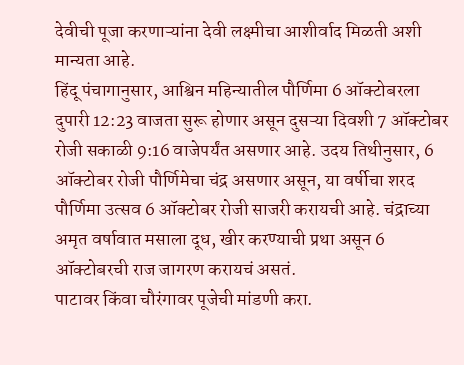देवीची पूजा करणाऱ्यांना देवी लक्ष्मीचा आशीर्वाद मिळती अशी मान्यता आहे.
हिंदू पंचागानुसार, आश्विन महिन्यातील पौर्णिमा 6 ऑक्टोबरला दुपारी 12:23 वाजता सुरू होणार असून दुसऱ्या दिवशी 7 ऑक्टोबर रोजी सकाळी 9:16 वाजेपर्यंत असणार आहे. उदय तिथीनुसार, 6 ऑक्टोबर रोजी पौर्णिमेचा चंद्र असणार असून, या वर्षीचा शरद पौर्णिमा उत्सव 6 ऑक्टोबर रोजी साजरी करायची आहे. चंद्राच्या अमृत वर्षावात मसाला दूध, खीर करण्याची प्रथा असून 6 ऑक्टोबरची राज जागरण करायचं असतं.
पाटावर किंवा चौरंगावर पूजेची मांडणी करा.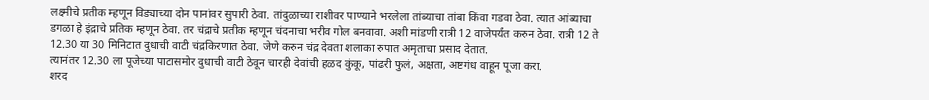लक्ष्मीचे प्रतीक म्हणून विड्याच्या दोन पानांवर सुपारी ठेवा. तांदुळाच्या राशीवर पाण्याने भरलेला तांब्याचा तांबा किंवा गडवा ठेवा. त्यात आंब्याचा डगळा हे इंद्राचे प्रतिक म्हणून ठेवा. तर चंद्राचे प्रतीक म्हणून चंदनाचा भरीव गोल बनवावा. अशी मांडणी रात्री 12 वाजेपर्यंत करुन ठेवा. रात्री 12 ते 12.30 या 30 मिनिटात दुधाची वाटी चंद्रकिरणात ठेवा. जेणे करुन चंद्र देवता शलाका रुपात अमृताचा प्रसाद देतात.
त्यानंतर 12.30 ला पूजेच्या पाटासमोर दुधाची वाटी ठेवून चारही देवांची हळद कुंकू, पांढरी फुलं, अक्षता, अष्टगंध वाहून पूजा करा.
शरद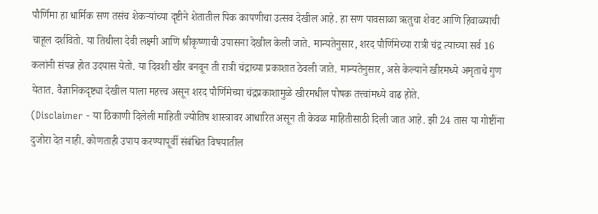पौर्णिमा हा धार्मिक सण तसंच शेकऱ्यांच्या दृष्टीने शेतातील पिक कापणीचा उत्सव देखील आहे. हा सण पावसाळा ऋतुचा शेवट आणि हिवाळ्याची चाहूल दर्शवितो. या तिथीला देवी लक्ष्मी आणि श्रीकृष्णाची उपासना देखील केली जाते. मान्यतेनुसार, शरद पौर्णिमेच्या रात्री चंद्र त्याच्या सर्व 16 कलांनी संपन्न होत उदयास येतो. या दिवशी खीर बनवून ती रात्री चंद्राच्या प्रकाशात ठेवली जाते. मान्यतेनुसार, असे केल्याने खीरमध्ये अमृताचे गुण येतात. वैज्ञानिकदृष्ट्या देखील याला महत्त्व असून शरद पौर्णिमेच्या चंद्रप्रकाशामुळे खीरमधील पोषक तत्त्वांमध्ये वाढ होते.
(Disclaimer - या ठिकाणी दिलेली माहिती ज्योतिष शास्त्रावर आधारित असून ती केवळ माहितीसाठी दिली जात आहे. झी 24 तास या गोष्टींना दुजोरा देत नाही. कोणताही उपाय करण्यापूर्वी संबंधित विषयातील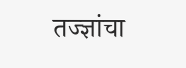तज्ज्ञांचा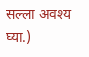सल्ला अवश्य घ्या.)